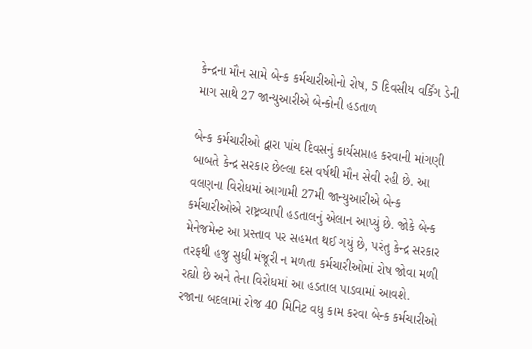કેન્દ્રના મૌન સામે બેન્ક કર્મચારીઓનો રોષ, 5 દિવસીય વર્કિંગ ડેની માગ સાથે 27 જાન્યુઆરીએ બેન્કોની હડતાળ

બેન્ક કર્મચારીઓ દ્વારા પાંચ દિવસનું કાર્યસપ્તાહ કરવાની માંગણી બાબતે કેન્દ્ર સરકાર છેલ્લા દસ વર્ષથી મૌન સેવી રહી છે. આ વલણના વિરોધમાં આગામી 27મી જાન્યુઆરીએ બેન્ક કર્મચારીઓએ રાષ્ટ્રવ્યાપી હડતાલનું એલાન આપ્યું છે. જોકે બેન્ક મેનેજમેન્ટ આ પ્રસ્તાવ પર સહમત થઈ ગયું છે, પરંતુ કેન્દ્ર સરકાર તરફથી હજુ સુધી મંજૂરી ન મળતા કર્મચારીઓમાં રોષ જોવા મળી રહ્યો છે અને તેના વિરોધમાં આ હડતાલ પાડવામાં આવશે.
રજાના બદલામાં રોજ 40 મિનિટ વધુ કામ કરવા બેન્ક કર્મચારીઓ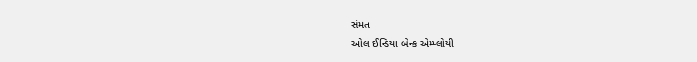સંમત
ઓલ ઈન્ડિયા બેન્ક એમ્પ્લોયી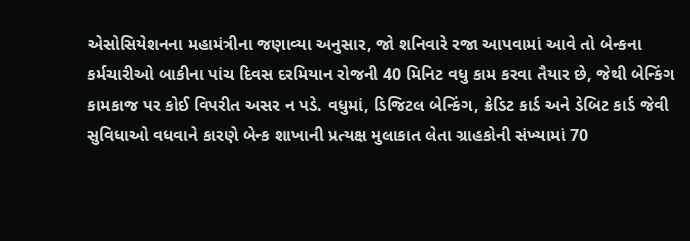એસોસિયેશનના મહામંત્રીના જણાવ્યા અનુસાર, જો શનિવારે રજા આપવામાં આવે તો બેન્કના કર્મચારીઓ બાકીના પાંચ દિવસ દરમિયાન રોજની 40 મિનિટ વધુ કામ કરવા તૈયાર છે, જેથી બેન્કિંગ કામકાજ પર કોઈ વિપરીત અસર ન પડે. વધુમાં, ડિજિટલ બેન્કિંગ, ક્રેડિટ કાર્ડ અને ડેબિટ કાર્ડ જેવી સુવિધાઓ વધવાને કારણે બેન્ક શાખાની પ્રત્યક્ષ મુલાકાત લેતા ગ્રાહકોની સંખ્યામાં 70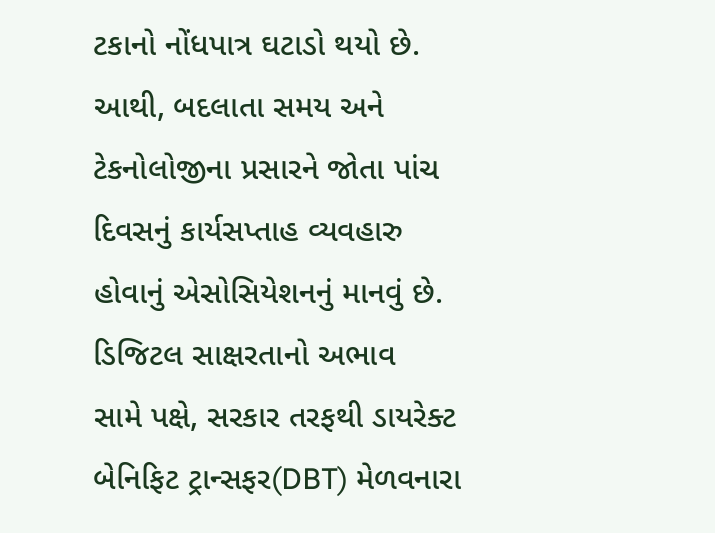ટકાનો નોંધપાત્ર ઘટાડો થયો છે. આથી, બદલાતા સમય અને ટેકનોલોજીના પ્રસારને જોતા પાંચ દિવસનું કાર્યસપ્તાહ વ્યવહારુ હોવાનું એસોસિયેશનનું માનવું છે.
ડિજિટલ સાક્ષરતાનો અભાવ
સામે પક્ષે, સરકાર તરફથી ડાયરેક્ટ બેનિફિટ ટ્રાન્સફર(DBT) મેળવનારા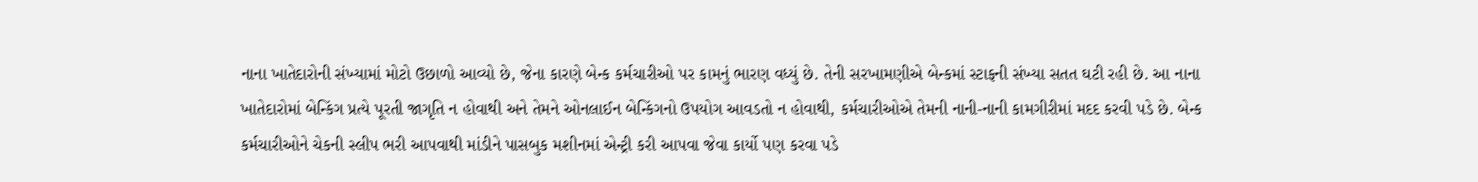નાના ખાતેદારોની સંખ્યામાં મોટો ઉછાળો આવ્યો છે, જેના કારણે બેન્ક કર્મચારીઓ પર કામનું ભારણ વધ્યું છે. તેની સરખામણીએ બેન્કમાં સ્ટાફની સંખ્યા સતત ઘટી રહી છે. આ નાના ખાતેદારોમાં બેન્કિંગ પ્રત્યે પૂરતી જાગૃતિ ન હોવાથી અને તેમને ઓનલાઈન બેન્કિંગનો ઉપયોગ આવડતો ન હોવાથી, કર્મચારીઓએ તેમની નાની-નાની કામગીરીમાં મદદ કરવી પડે છે. બેન્ક કર્મચારીઓને ચેકની સ્લીપ ભરી આપવાથી માંડીને પાસબુક મશીનમાં એન્ટ્રી કરી આપવા જેવા કાર્યો પણ કરવા પડે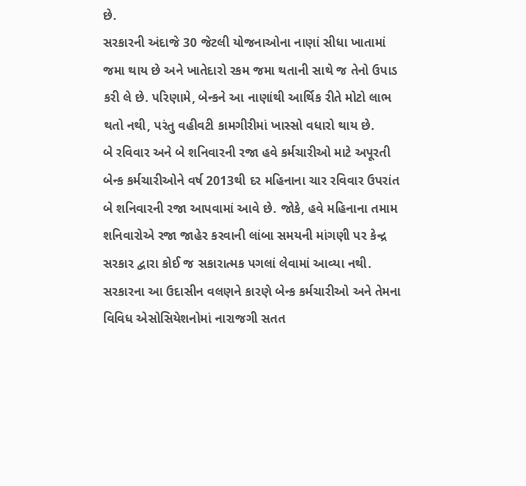છે.
સરકારની અંદાજે 30 જેટલી યોજનાઓના નાણાં સીધા ખાતામાં જમા થાય છે અને ખાતેદારો રકમ જમા થતાની સાથે જ તેનો ઉપાડ કરી લે છે. પરિણામે, બેન્કને આ નાણાંથી આર્થિક રીતે મોટો લાભ થતો નથી, પરંતુ વહીવટી કામગીરીમાં ખાસ્સો વધારો થાય છે.
બે રવિવાર અને બે શનિવારની રજા હવે કર્મચારીઓ માટે અપૂરતી
બેન્ક કર્મચારીઓને વર્ષ 2013થી દર મહિનાના ચાર રવિવાર ઉપરાંત બે શનિવારની રજા આપવામાં આવે છે. જોકે, હવે મહિનાના તમામ શનિવારોએ રજા જાહેર કરવાની લાંબા સમયની માંગણી પર કેન્દ્ર સરકાર દ્વારા કોઈ જ સકારાત્મક પગલાં લેવામાં આવ્યા નથી. સરકારના આ ઉદાસીન વલણને કારણે બેન્ક કર્મચારીઓ અને તેમના વિવિધ એસોસિયેશનોમાં નારાજગી સતત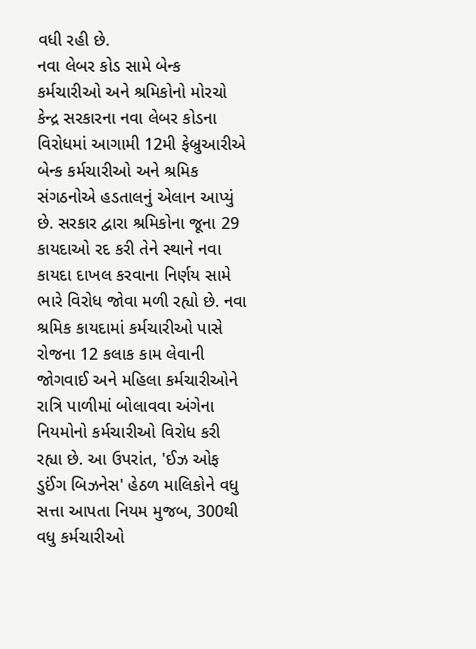વધી રહી છે.
નવા લેબર કોડ સામે બેન્ક કર્મચારીઓ અને શ્રમિકોનો મોરચો
કેન્દ્ર સરકારના નવા લેબર કોડના વિરોધમાં આગામી 12મી ફેબ્રુઆરીએ બેન્ક કર્મચારીઓ અને શ્રમિક સંગઠનોએ હડતાલનું એલાન આપ્યું છે. સરકાર દ્વારા શ્રમિકોના જૂના 29 કાયદાઓ રદ કરી તેને સ્થાને નવા કાયદા દાખલ કરવાના નિર્ણય સામે ભારે વિરોધ જોવા મળી રહ્યો છે. નવા શ્રમિક કાયદામાં કર્મચારીઓ પાસે રોજના 12 કલાક કામ લેવાની જોગવાઈ અને મહિલા કર્મચારીઓને રાત્રિ પાળીમાં બોલાવવા અંગેના નિયમોનો કર્મચારીઓ વિરોધ કરી રહ્યા છે. આ ઉપરાંત, 'ઈઝ ઓફ ડુઈંગ બિઝનેસ' હેઠળ માલિકોને વધુ સત્તા આપતા નિયમ મુજબ, 300થી વધુ કર્મચારીઓ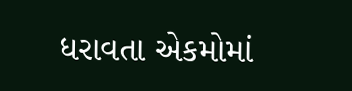ધરાવતા એકમોમાં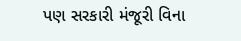પણ સરકારી મંજૂરી વિના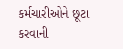કર્મચારીઓને છૂટા કરવાની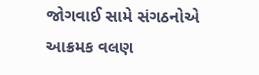જોગવાઈ સામે સંગઠનોએ આક્રમક વલણ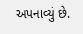અપનાવ્યું છે.